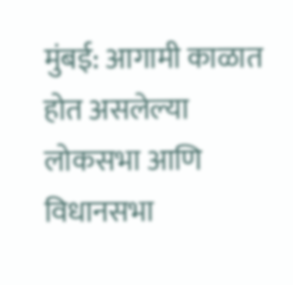मुंबई: आगामी काळात होत असलेल्या लोकसभा आणि विधानसभा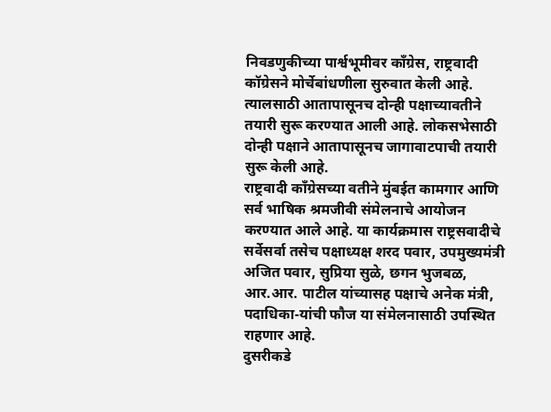निवडणुकीच्या पार्श्वभूमीवर काँग्रेस, राष्ट्रवादी कॉग्रेसने मोर्चेबांधणीला सुरुवात केली आहे. त्यालसाठी आतापासूनच दोन्ही पक्षाच्यावतीने तयारी सुरू करण्यात आली आहे. लोकसभेसाठी दोन्ही पक्षाने आतापासूनच जागावाटपाची तयारी सुरू केली आहे.
राष्ट्रवादी काँग्रेसच्या वतीने मुंबईत कामगार आणि सर्व भाषिक श्रमजीवी संमेलनाचे आयोजन करण्यात आले आहे. या कार्यक्रमास राष्ट्रसवादीचे सर्वेसर्वा तसेच पक्षाध्यक्ष शरद पवार, उपमुख्यमंत्री अजित पवार, सुप्रिया सुळे, छगन भुजबळ, आर.आर. पाटील यांच्यासह पक्षाचे अनेक मंत्री, पदाधिका-यांची फौज या संमेलनासाठी उपस्थित राहणार आहे.
दुसरीकडे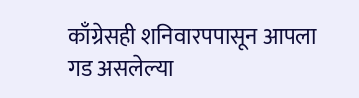काँग्रेसही शनिवारपपासून आपला गड असलेल्या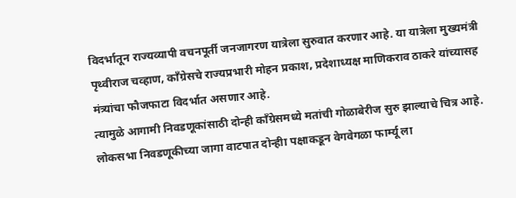विदर्भातून राज्यव्यापी वचनपूर्ती जनजागरण यात्रेला सुरुवात करणार आहे. या यात्रेला मुख्यमंत्री पृथ्वीराज चव्हाण, काँग्रेसचे राज्यप्रभारी मोहन प्रकाश, प्रदेशाध्यक्ष माणिकराव ठाकरे यांच्यासह मंत्र्यांचा फौजफाटा विदर्भात असणार आहे.
त्यामुळे आगामी निवडणूकांसाठी दोन्ही काँग्रेसमध्ये मतांची गोळाबेरीज सुरु झाल्याचे चित्र आहे. लोकसभा निवडणूकीच्या जागा वाटपात दोन्हीा पक्षाकडून वेगवेगळा फार्म्यू ला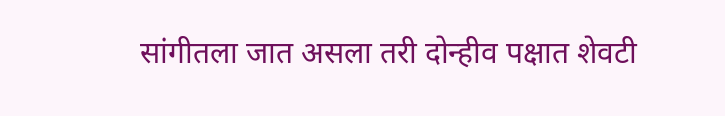सांगीतला जात असला तरी दोन्हीव पक्षात शेवटी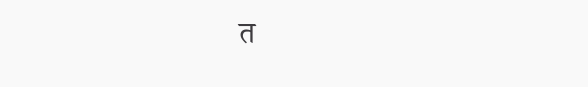त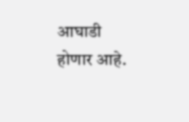आघाडी होणार आहे.